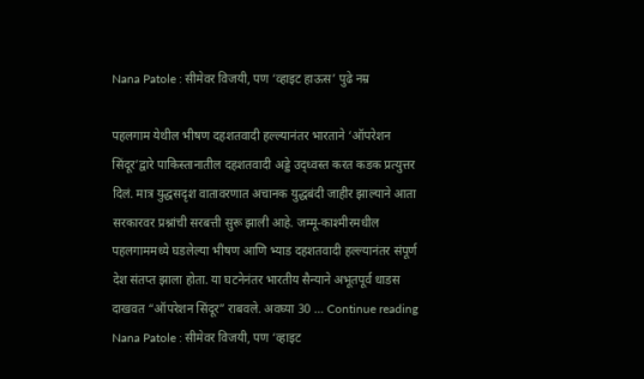Nana Patole : सीमेवर विजयी, पण ‘व्हाइट हाऊस’ पुढे नम्र

पहलगाम येथील भीषण दहशतवादी हल्ल्यानंतर भारताने ‘ऑपरेशन सिंदूर’द्वारे पाकिस्तानातील दहशतवादी अड्डे उद्ध्वस्त करत कडक प्रत्युत्तर दिलं. मात्र युद्धसदृश वातावरणात अचानक युद्धबंदी जाहीर झाल्याने आता सरकारवर प्रश्नांची सरबत्ती सुरू झाली आहे. जम्मू-काश्मीरमधील पहलगाममध्ये घडलेल्या भीषण आणि भ्याड दहशतवादी हल्ल्यानंतर संपूर्ण देश संतप्त झाला होता. या घटनेनंतर भारतीय सैन्याने अभूतपूर्व धाडस दाखवत “ऑपरेशन सिंदूर” राबवले. अवघ्या 30 … Continue reading Nana Patole : सीमेवर विजयी, पण ‘व्हाइट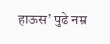हाऊस’ पुढे नम्र